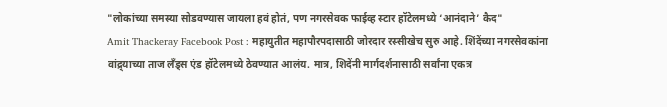"लोकांच्या समस्या सोडवण्यास जायला हवं होतं, पण नगरसेवक फाईव्ह स्टार हॉटेलमध्ये ‘आनंदाने’ कैद"
Amit Thackeray Facebook Post : महायुतीत महापौरपदासाठी जोरदार रस्सीखेच सुरु आहे. शिंदेंच्या नगरसेवकांना वांद्र्याच्या ताज लँड्स एंड हॉटेलमध्ये ठेवण्यात आलंय. मात्र, शिदेंनी मार्गदर्शनासाठी सर्वांना एकत्र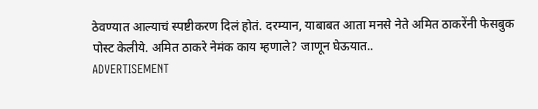ठेवण्यात आल्याचं स्पष्टीकरण दिलं होतं. दरम्यान, याबाबत आता मनसे नेते अमित ठाकरेंनी फेसबुक पोस्ट केलीये. अमित ठाकरे नेमंक काय म्हणाले? जाणून घेऊयात..
ADVERTISEMENT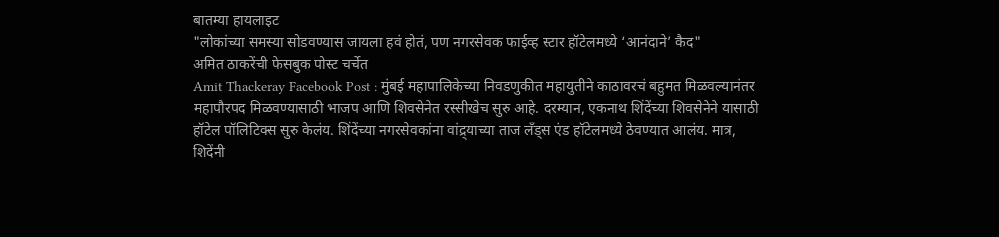बातम्या हायलाइट
"लोकांच्या समस्या सोडवण्यास जायला हवं होतं, पण नगरसेवक फाईव्ह स्टार हॉटेलमध्ये ‘आनंदाने’ कैद"
अमित ठाकरेंची फेसबुक पोस्ट चर्चेत
Amit Thackeray Facebook Post : मुंबई महापालिकेच्या निवडणुकीत महायुतीने काठावरचं बहुमत मिळवल्यानंतर महापौरपद मिळवण्यासाठी भाजप आणि शिवसेनेत रस्सीखेच सुरु आहे. दरम्यान, एकनाथ शिंदेंच्या शिवसेनेने यासाठी हॉटेल पॉलिटिक्स सुरु केलंय. शिंदेंच्या नगरसेवकांना वांद्र्याच्या ताज लँड्स एंड हॉटेलमध्ये ठेवण्यात आलंय. मात्र, शिदेंनी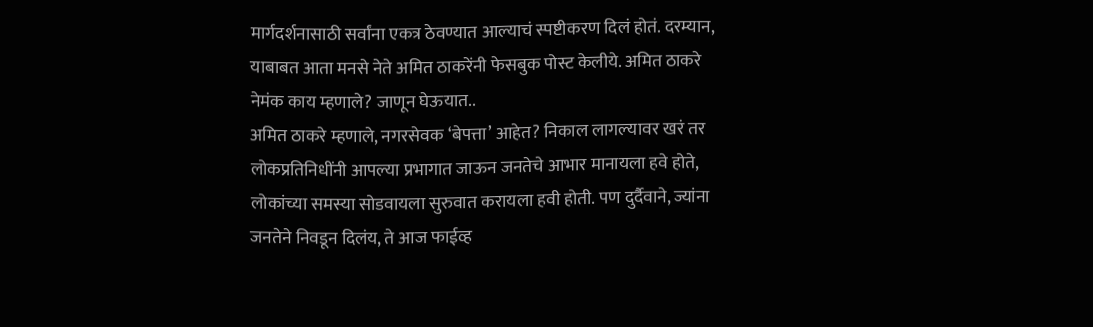मार्गदर्शनासाठी सर्वांना एकत्र ठेवण्यात आल्याचं स्पष्टीकरण दिलं होतं. दरम्यान, याबाबत आता मनसे नेते अमित ठाकरेंनी फेसबुक पोस्ट केलीये. अमित ठाकरे नेमंक काय म्हणाले? जाणून घेऊयात..
अमित ठाकरे म्हणाले, नगरसेवक ‘बेपत्ता’ आहेत? निकाल लागल्यावर खरं तर लोकप्रतिनिधींनी आपल्या प्रभागात जाऊन जनतेचे आभार मानायला हवे होते, लोकांच्या समस्या सोडवायला सुरुवात करायला हवी होती. पण दुर्दैवाने, ज्यांना जनतेने निवडून दिलंय, ते आज फाईव्ह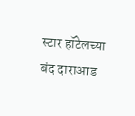स्टार हॉटेलच्या बंद दाराआड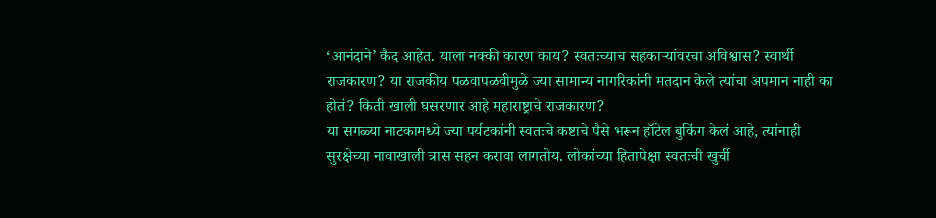‘आनंदाने’ कैद आहेत. याला नक्की कारण काय? स्वतःच्याच सहकाऱ्यांवरचा अविश्वास? स्वार्थी राजकारण? या राजकीय पळवापळवीमुळे ज्या सामान्य नागरिकांनी मतदान केले त्यांचा अपमान नाही का होतं? किती खाली घसरणार आहे महाराष्ट्राचे राजकारण?
या सगळ्या नाटकामध्ये ज्या पर्यटकांनी स्वतःचे कष्टाचे पैसे भरून हॉटेल बुकिंग केलं आहे, त्यांनाही सुरक्षेच्या नावाखाली त्रास सहन करावा लागतोय. लोकांच्या हितापेक्षा स्वतःची खुर्ची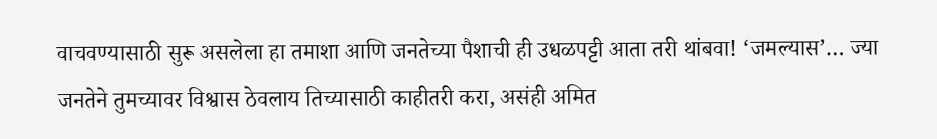वाचवण्यासाठी सुरू असलेला हा तमाशा आणि जनतेच्या पैशाची ही उधळपट्टी आता तरी थांबवा! ‘जमल्यास’… ज्या जनतेने तुमच्यावर विश्वास ठेवलाय तिच्यासाठी काहीतरी करा, असंही अमित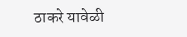ठाकरे यावेळी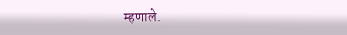म्हणाले.